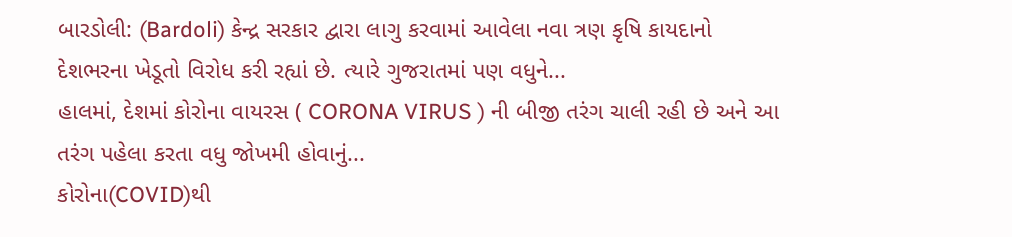બારડોલી: (Bardoli) કેન્દ્ર સરકાર દ્વારા લાગુ કરવામાં આવેલા નવા ત્રણ કૃષિ કાયદાનો દેશભરના ખેડૂતો વિરોધ કરી રહ્યાં છે. ત્યારે ગુજરાતમાં પણ વધુને...
હાલમાં, દેશમાં કોરોના વાયરસ ( CORONA VIRUS ) ની બીજી તરંગ ચાલી રહી છે અને આ તરંગ પહેલા કરતા વધુ જોખમી હોવાનું...
કોરોના(COVID)થી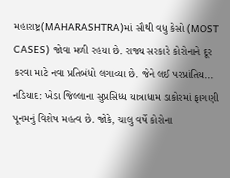મહારાષ્ટ્ર(MAHARASHTRA)માં સૌથી વધુ કેસો (MOST CASES) જોવા મળી રહયા છે. રાજ્ય સરકારે કોરોનાને દૂર કરવા માટે નવા પ્રતિબંધો લગાવ્યા છે. જેને લઈ પરપ્રાંતિય...
નડિયાદ: ખેડા જિલ્લાના સુપ્રસિધ્ધ યાત્રાધામ ડાકોરમાં ફાગણી પૂનમનું વિશેષ મહત્વ છે. જોકે, ચાલુ વર્ષે કોરોના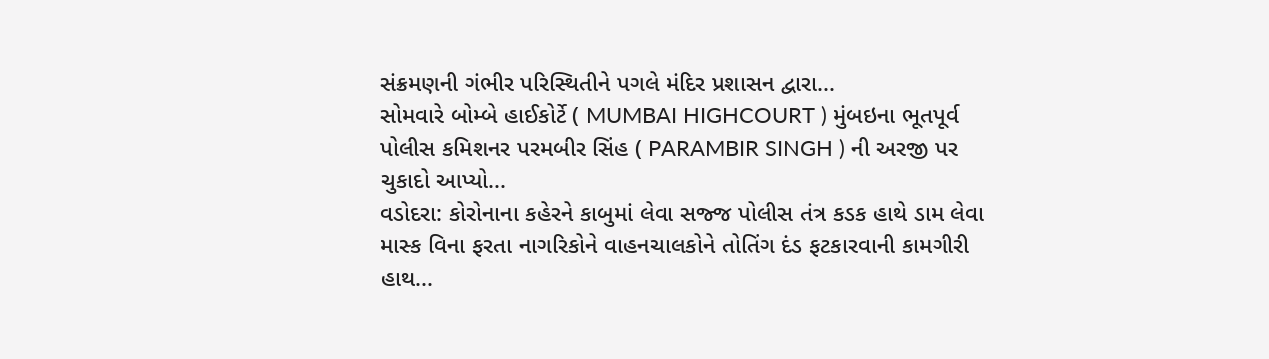સંક્રમણની ગંભીર પરિસ્થિતીને પગલે મંદિર પ્રશાસન દ્વારા...
સોમવારે બોમ્બે હાઈકોર્ટે ( MUMBAI HIGHCOURT ) મુંબઇના ભૂતપૂર્વ પોલીસ કમિશનર પરમબીર સિંહ ( PARAMBIR SINGH ) ની અરજી પર ચુકાદો આપ્યો...
વડોદરા: કોરોનાના કહેરને કાબુમાં લેવા સજ્જ પોલીસ તંત્ર કડક હાથે ડામ લેવા માસ્ક વિના ફરતા નાગરિકોને વાહનચાલકોને તોતિંગ દંડ ફટકારવાની કામગીરી હાથ...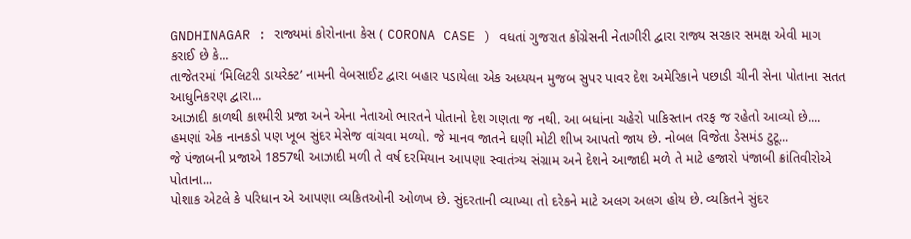GNDHINAGAR : રાજ્યમાં કોરોનાના કેસ ( CORONA CASE ) વધતાં ગુજરાત કોંગ્રેસની નેતાગીરી દ્વારા રાજ્ય સરકાર સમક્ષ એવી માગ કરાઈ છે કે...
તાજેતરમાં ‘મિલિટરી ડાયરેક્ટ’ નામની વેબસાઈટ દ્વારા બહાર પડાયેલા એક અધ્યયન મુજબ સુપર પાવર દેશ અમેરિકાને પછાડી ચીની સેના પોતાના સતત આધુનિકરણ દ્વારા...
આઝાદી કાળથી કાશ્મીરી પ્રજા અને એના નેતાઓ ભારતને પોતાનો દેશ ગણતા જ નથી. આ બધાંના ચહેરો પાકિસ્તાન તરફ જ રહેતો આવ્યો છે....
હમણાં એક નાનકડો પણ ખૂબ સુંદર મેસેજ વાંચવા મળ્યો. જે માનવ જાતને ઘણી મોટી શીખ આપતો જાય છે. નોબલ વિજેતા ડેસમંડ ટુટૂ...
જે પંજાબની પ્રજાએ 1857થી આઝાદી મળી તે વર્ષ દરમિયાન આપણા સ્વાતંત્ર્ય સંગ્રામ અને દેશને આજાદી મળે તે માટે હજારો પંજાબી ક્રાંતિવીરોએ પોતાના...
પોશાક એટલે કે પરિધાન એ આપણા વ્યકિતઓની ઓળખ છે. સુંદરતાની વ્યાખ્યા તો દરેકને માટે અલગ અલગ હોય છે. વ્યકિતને સુંદર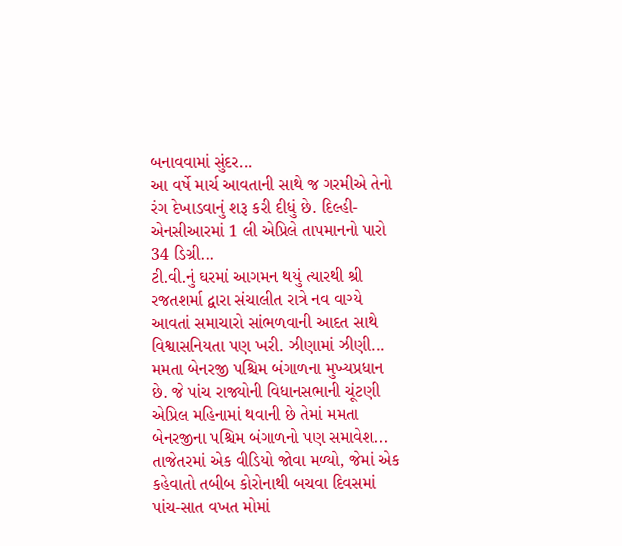બનાવવામાં સુંદર...
આ વર્ષે માર્ચ આવતાની સાથે જ ગરમીએ તેનો રંગ દેખાડવાનું શરૂ કરી દીધું છે. દિલ્હી-એનસીઆરમાં 1 લી એપ્રિલે તાપમાનનો પારો 34 ડિગ્રી...
ટી.વી.નું ઘરમાં આગમન થયું ત્યારથી શ્રી રજતશર્મા દ્વારા સંચાલીત રાત્રે નવ વાગ્યે આવતાં સમાચારો સાંભળવાની આદત સાથે વિશ્વાસનિયતા પણ ખરી. ઝીણામાં ઝીણી...
મમતા બેનરજી પશ્ચિમ બંગાળના મુખ્યપ્રધાન છે. જે પાંચ રાજ્યોની વિધાનસભાની ચૂંટણી એપ્રિલ મહિનામાં થવાની છે તેમાં મમતા બેનરજીના પશ્ચિમ બંગાળનો પણ સમાવેશ...
તાજેતરમાં એક વીડિયો જોવા મળ્યો, જેમાં એક કહેવાતો તબીબ કોરોનાથી બચવા દિવસમાં પાંચ-સાત વખત મોમાં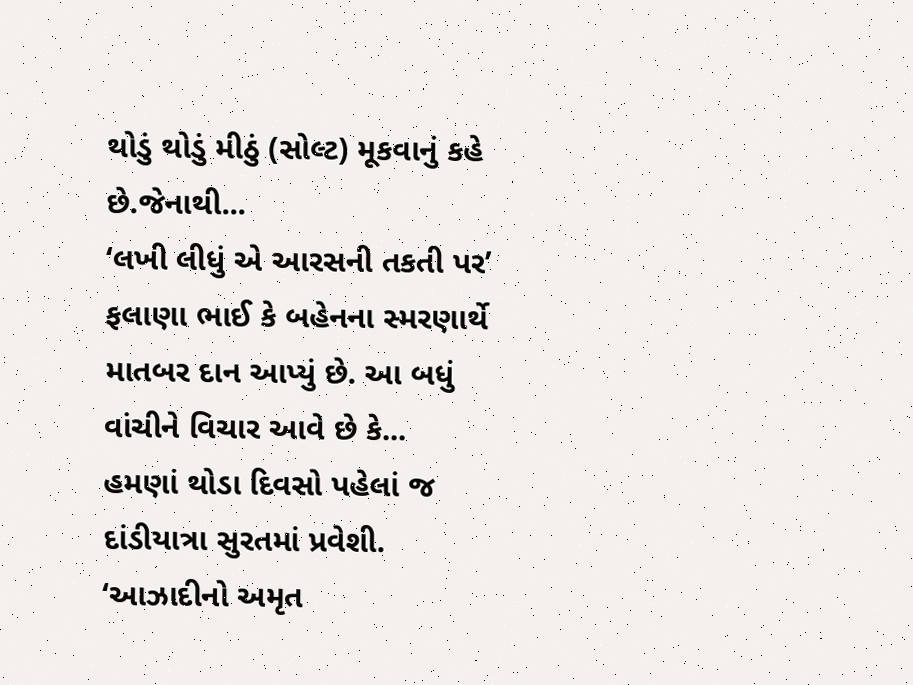થોડું થોડું મીઠું (સોલ્ટ) મૂકવાનું કહે છે.જેનાથી...
‘લખી લીધું એ આરસની તકતી પર’ ફલાણા ભાઈ કે બહેનના સ્મરણાર્થે માતબર દાન આપ્યું છે. આ બધું વાંચીને વિચાર આવે છે કે...
હમણાં થોડા દિવસો પહેલાં જ દાંડીયાત્રા સુરતમાં પ્રવેશી. ‘આઝાદીનો અમૃત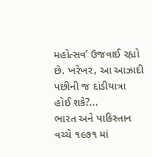મહોત્સવ’ ઉજવાઈ રહ્યો છે. ખરેખર, આ આઝાદી પછીની જ દાંડીયાત્રા હોઈ શકે?...
ભારત અને પાકિસ્તાન વચ્ચે ૧૯૭૧ માં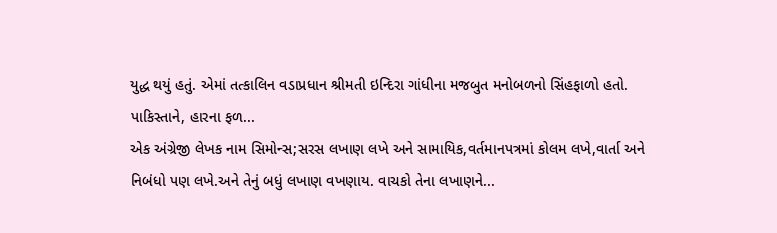યુદ્ધ થયું હતું. એમાં તત્કાલિન વડાપ્રધાન શ્રીમતી ઇન્દિરા ગાંધીના મજબુત મનોબળનો સિંહફાળો હતો. પાકિસ્તાને, હારના ફળ...
એક અંગ્રેજી લેખક નામ સિમોન્સ;સરસ લખાણ લખે અને સામાયિક,વર્તમાનપત્રમાં કોલમ લખે,વાર્તા અને નિબંધો પણ લખે.અને તેનું બધું લખાણ વખણાય. વાચકો તેના લખાણને...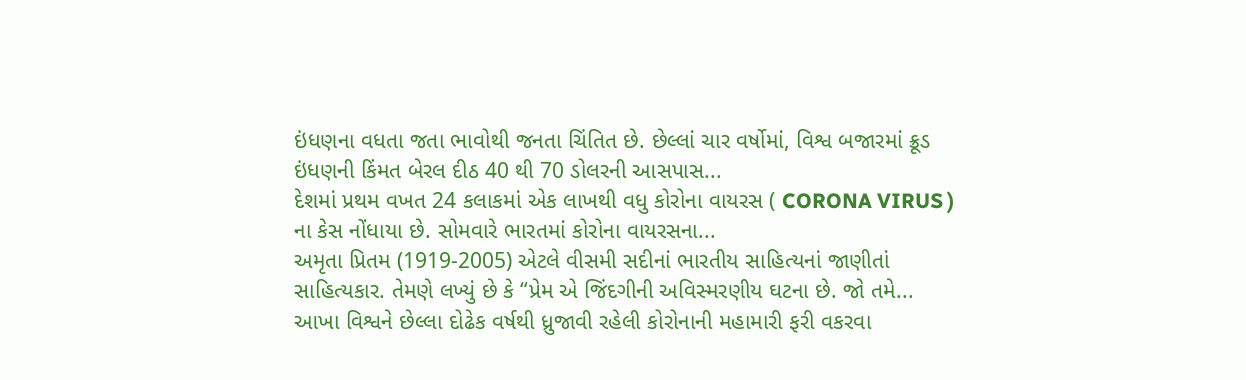ઇંધણના વધતા જતા ભાવોથી જનતા ચિંતિત છે. છેલ્લાં ચાર વર્ષોમાં, વિશ્વ બજારમાં ક્રૂડ ઇંધણની કિંમત બેરલ દીઠ 40 થી 70 ડોલરની આસપાસ...
દેશમાં પ્રથમ વખત 24 કલાકમાં એક લાખથી વધુ કોરોના વાયરસ ( CORONA VIRUS ) ના કેસ નોંધાયા છે. સોમવારે ભારતમાં કોરોના વાયરસના...
અમૃતા પ્રિતમ (1919-2005) એટલે વીસમી સદીનાં ભારતીય સાહિત્યનાં જાણીતાં સાહિત્યકાર. તેમણે લખ્યું છે કે “પ્રેમ એ જિંદગીની અવિસ્મરણીય ઘટના છે. જો તમે...
આખા વિશ્વને છેલ્લા દોઢેક વર્ષથી ધ્રુજાવી રહેલી કોરોનાની મહામારી ફરી વકરવા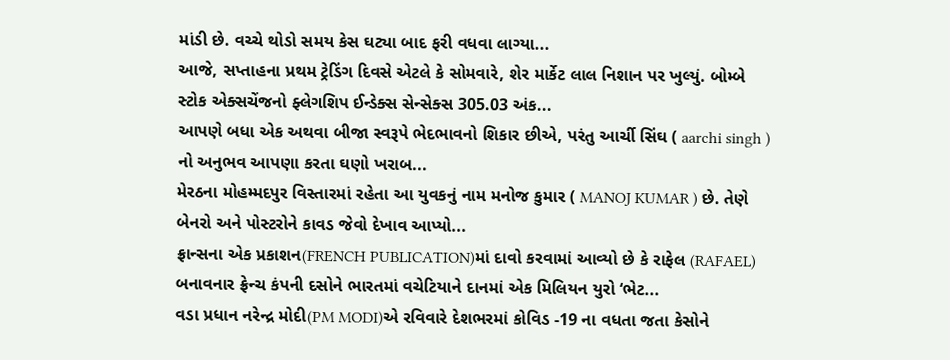માંડી છે. વચ્ચે થોડો સમય કેસ ઘટ્યા બાદ ફરી વધવા લાગ્યા...
આજે, સપ્તાહના પ્રથમ ટ્રેડિંગ દિવસે એટલે કે સોમવારે, શેર માર્કેટ લાલ નિશાન પર ખુલ્યું. બોમ્બે સ્ટોક એક્સચેંજનો ફ્લેગશિપ ઈન્ડેક્સ સેન્સેક્સ 305.03 અંક...
આપણે બધા એક અથવા બીજા સ્વરૂપે ભેદભાવનો શિકાર છીએ, પરંતુ આર્ચી સિંઘ ( aarchi singh ) નો અનુભવ આપણા કરતા ઘણો ખરાબ...
મેરઠના મોહમ્મદપુર વિસ્તારમાં રહેતા આ યુવકનું નામ મનોજ કુમાર ( MANOJ KUMAR ) છે. તેણે બેનરો અને પોસ્ટરોને કાવડ જેવો દેખાવ આપ્યો...
ફ્રાન્સના એક પ્રકાશન(FRENCH PUBLICATION)માં દાવો કરવામાં આવ્યો છે કે રાફેલ (RAFAEL) બનાવનાર ફ્રેન્ચ કંપની દસોને ભારતમાં વચેટિયાને દાનમાં એક મિલિયન યુરો ‘ભેટ...
વડા પ્રધાન નરેન્દ્ર મોદી(PM MODI)એ રવિવારે દેશભરમાં કોવિડ -19 ના વધતા જતા કેસોને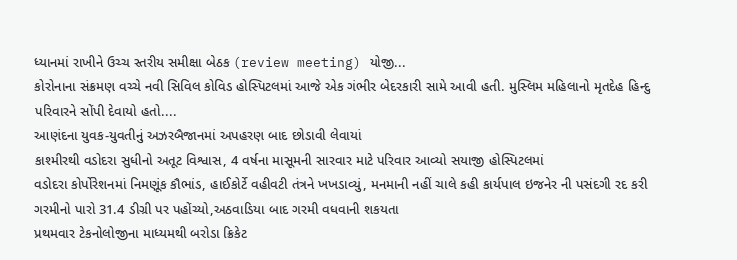ધ્યાનમાં રાખીને ઉચ્ચ સ્તરીય સમીક્ષા બેઠક (review meeting) યોજી...
કોરોનાના સંક્રમણ વચ્ચે નવી સિવિલ કોવિડ હોસ્પિટલમાં આજે એક ગંભીર બેદરકારી સામે આવી હતી. મુસ્લિમ મહિલાનો મૃતદેહ હિન્દુ પરિવારને સોંપી દેવાયો હતો....
આણંદના યુવક-યુવતીનું અઝરબૈજાનમાં અપહરણ બાદ છોડાવી લેવાયાં
કાશ્મીરથી વડોદરા સુધીનો અતૂટ વિશ્વાસ, 4 વર્ષના માસૂમની સારવાર માટે પરિવાર આવ્યો સયાજી હોસ્પિટલમાં
વડોદરા કોર્પોરેશનમાં નિમણૂંક કૌભાંડ, હાઈકોર્ટે વહીવટી તંત્રને ખખડાવ્યું, મનમાની નહીં ચાલે કહી કાર્યપાલ ઇજનેર ની પસંદગી રદ કરી
ગરમીનો પારો 31.4 ડીગ્રી પર પહોંચ્યો,અઠવાડિયા બાદ ગરમી વધવાની શકયતા
પ્રથમવાર ટેકનોલોજીના માધ્યમથી બરોડા ક્રિકેટ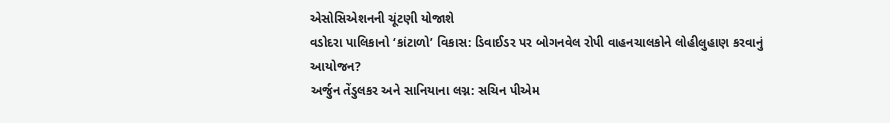એસોસિએશનની ચૂંટણી યોજાશે
વડોદરા પાલિકાનો ‘કાંટાળો’ વિકાસ: ડિવાઈડર પર બોગનવેલ રોપી વાહનચાલકોને લોહીલુહાણ કરવાનું આયોજન?
અર્જુન તેંડુલકર અને સાનિયાના લગ્ન: સચિન પીએમ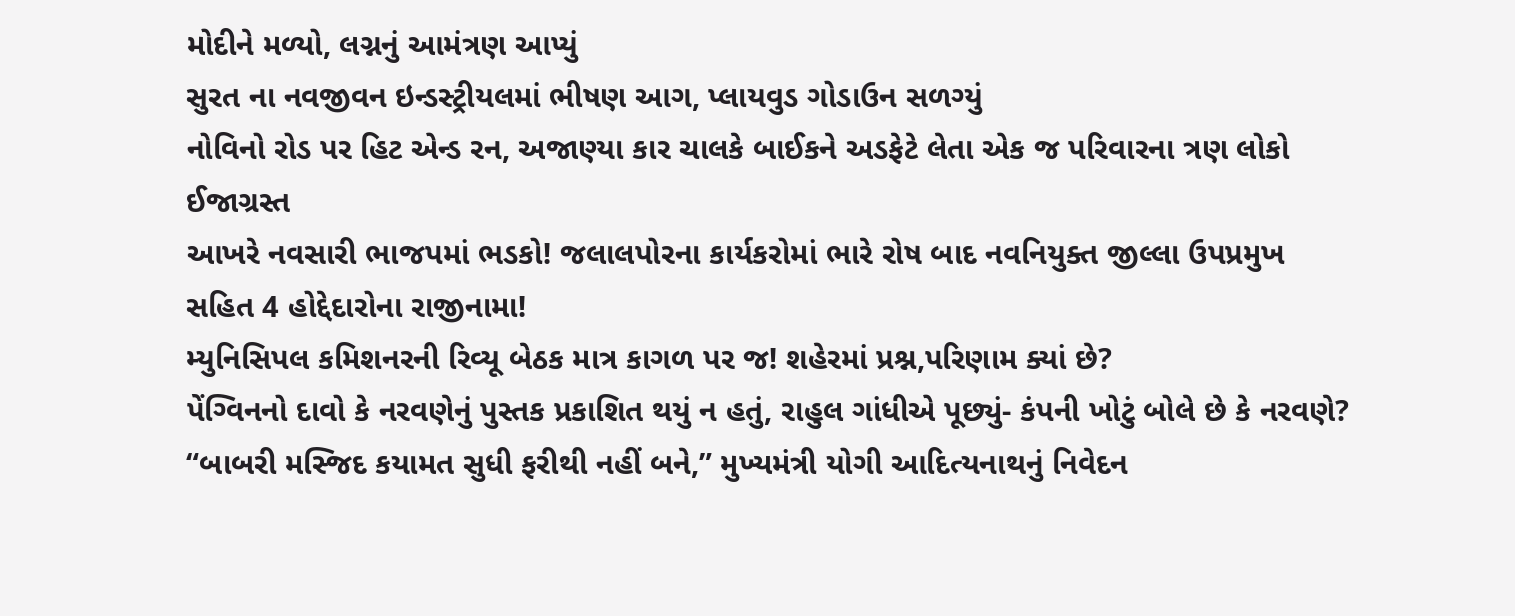મોદીને મળ્યો, લગ્નનું આમંત્રણ આપ્યું
સુરત ના નવજીવન ઇન્ડસ્ટ્રીયલમાં ભીષણ આગ, પ્લાયવુડ ગોડાઉન સળગ્યું
નોવિનો રોડ પર હિટ એન્ડ રન, અજાણ્યા કાર ચાલકે બાઈકને અડફેટે લેતા એક જ પરિવારના ત્રણ લોકો ઈજાગ્રસ્ત
આખરે નવસારી ભાજપમાં ભડકો! જલાલપોરના કાર્યકરોમાં ભારે રોષ બાદ નવનિયુક્ત જીલ્લા ઉપપ્રમુખ સહિત 4 હોદ્દેદારોના રાજીનામા!
મ્યુનિસિપલ કમિશનરની રિવ્યૂ બેઠક માત્ર કાગળ પર જ! શહેરમાં પ્રશ્ન,પરિણામ ક્યાં છે?
પેંગ્વિનનો દાવો કે નરવણેનું પુસ્તક પ્રકાશિત થયું ન હતું, રાહુલ ગાંધીએ પૂછ્યું- કંપની ખોટું બોલે છે કે નરવણે?
“બાબરી મસ્જિદ કયામત સુધી ફરીથી નહીં બને,” મુખ્યમંત્રી યોગી આદિત્યનાથનું નિવેદન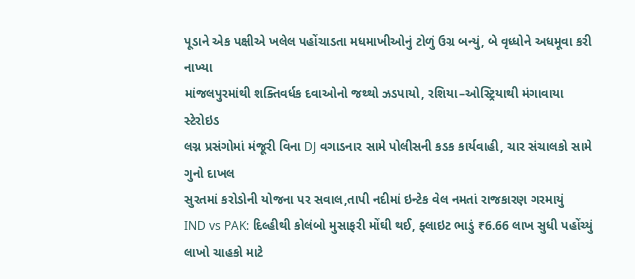પૂડાને એક પક્ષીએ ખલેલ પહોંચાડતા મધમાખીઓનું ટોળું ઉગ્ર બન્યું, બે વૃધ્ધોને અધમૂવા કરી નાખ્યા
માંજલપુરમાંથી શક્તિવર્ધક દવાઓનો જથ્થો ઝડપાયો, રશિયા–ઓસ્ટ્રિયાથી મંગાવાયા સ્ટેરોઇડ
લગ્ન પ્રસંગોમાં મંજૂરી વિના DJ વગાડનાર સામે પોલીસની કડક કાર્યવાહી, ચાર સંચાલકો સામે ગુનો દાખલ
સુરતમાં કરોડોની યોજના પર સવાલ,તાપી નદીમાં ઇન્ટેક વેલ નમતાં રાજકારણ ગરમાયું
IND vs PAK: દિલ્હીથી કોલંબો મુસાફરી મોંઘી થઈ, ફ્લાઇટ ભાડું ₹6.66 લાખ સુધી પહોંચ્યું
લાખો ચાહકો માટે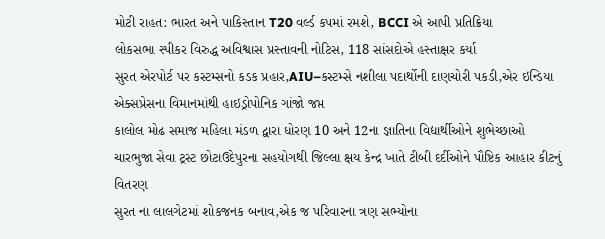મોટી રાહત: ભારત અને પાકિસ્તાન T20 વર્લ્ડ કપમાં રમશે, BCCI એ આપી પ્રતિક્રિયા
લોકસભા સ્પીકર વિરુદ્ધ અવિશ્વાસ પ્રસ્તાવની નોટિસ, 118 સાંસદોએ હસ્તાક્ષર કર્યા
સુરત એરપોર્ટ પર કસ્ટમ્સનો કડક પ્રહાર,AIU–કસ્ટમ્સે નશીલા પદાર્થોની દાણચોરી પકડી,એર ઇન્ડિયા એક્સપ્રેસના વિમાનમાંથી હાઇડ્રોપોનિક ગાંજો જપ્ત
કાલોલ મોઢ સમાજ મહિલા મંડળ દ્વારા ધોરણ 10 અને 12ના જ્ઞાતિના વિદ્યાર્થીઓને શુભેચ્છાઓ
ચારભુજા સેવા ટ્રસ્ટ છોટાઉદેપુરના સહયોગથી જિલ્લા ક્ષય કેન્દ્ર ખાતે ટીબી દર્દીઓને પૌષ્ટિક આહાર કીટનું વિતરણ
સુરત ના લાલગેટમાં શોકજનક બનાવ,એક જ પરિવારના ત્રણ સભ્યોના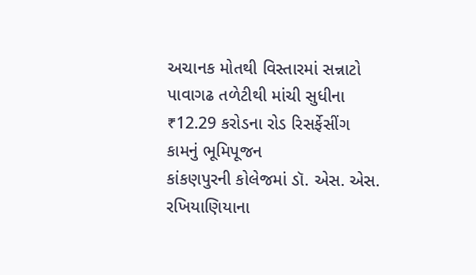અચાનક મોતથી વિસ્તારમાં સન્નાટો
પાવાગઢ તળેટીથી માંચી સુધીના ₹12.29 કરોડના રોડ રિસર્ફેસીંગ કામનું ભૂમિપૂજન
કાંકણપુરની કોલેજમાં ડૉ. એસ. એસ. રખિયાણિયાના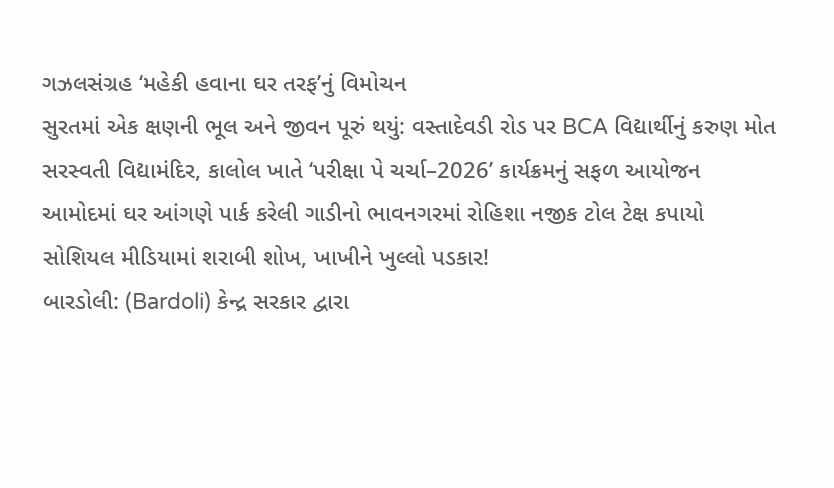ગઝલસંગ્રહ ‘મહેકી હવાના ઘર તરફ’નું વિમોચન
સુરતમાં એક ક્ષણની ભૂલ અને જીવન પૂરું થયું: વસ્તાદેવડી રોડ પર BCA વિદ્યાર્થીનું કરુણ મોત
સરસ્વતી વિદ્યામંદિર, કાલોલ ખાતે ‘પરીક્ષા પે ચર્ચા–2026’ કાર્યક્રમનું સફળ આયોજન
આમોદમાં ઘર આંગણે પાર્ક કરેલી ગાડીનો ભાવનગરમાં રોહિશા નજીક ટોલ ટેક્ષ કપાયો
સોશિયલ મીડિયામાં શરાબી શોખ, ખાખીને ખુલ્લો પડકાર!
બારડોલી: (Bardoli) કેન્દ્ર સરકાર દ્વારા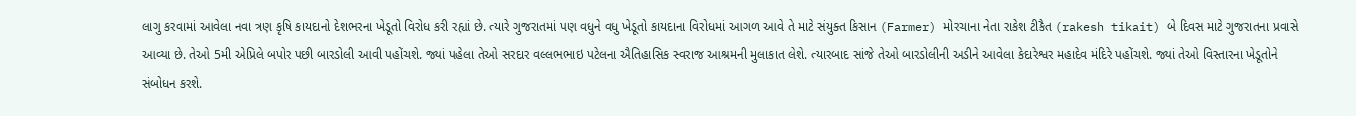લાગુ કરવામાં આવેલા નવા ત્રણ કૃષિ કાયદાનો દેશભરના ખેડૂતો વિરોધ કરી રહ્યાં છે. ત્યારે ગુજરાતમાં પણ વધુને વધુ ખેડૂતો કાયદાના વિરોધમાં આગળ આવે તે માટે સંયુક્ત કિસાન (Farmer) મોરચાના નેતા રાકેશ ટીકૈત (rakesh tikait) બે દિવસ માટે ગુજરાતના પ્રવાસે આવ્યા છે. તેઓ 5મી એપ્રિલે બપોર પછી બારડોલી આવી પહોંચશે. જ્યાં પહેલા તેઓ સરદાર વલ્લભભાઇ પટેલના ઐતિહાસિક સ્વરાજ આશ્રમની મુલાકાત લેશે. ત્યારબાદ સાંજે તેઓ બારડોલીની અડીને આવેલા કેદારેશ્વર મહાદેવ મંદિરે પહોંચશે. જ્યાં તેઓ વિસ્તારના ખેડૂતોને સંબોધન કરશે.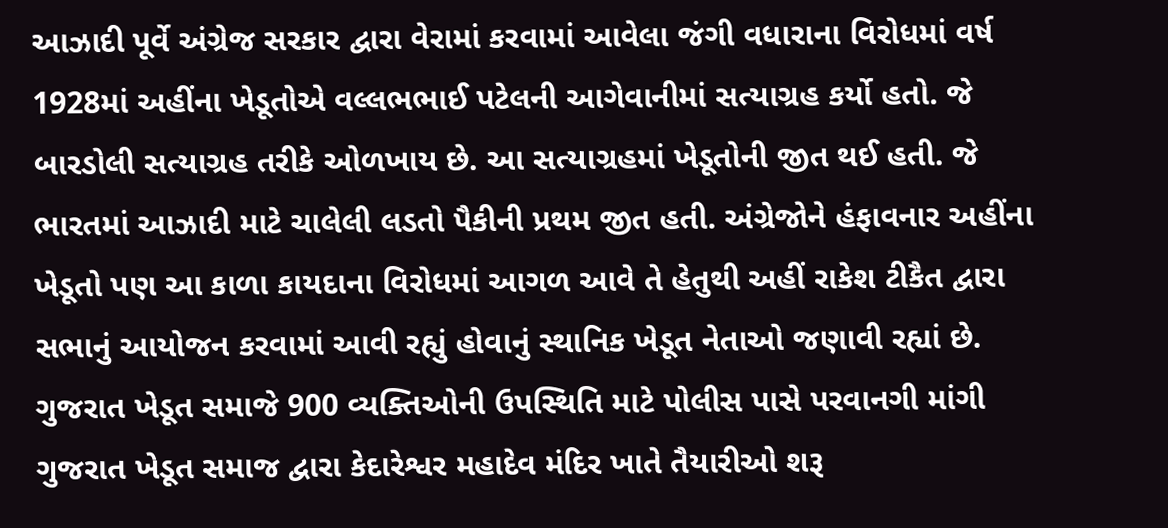આઝાદી પૂર્વે અંગ્રેજ સરકાર દ્વારા વેરામાં કરવામાં આવેલા જંગી વધારાના વિરોધમાં વર્ષ 1928માં અહીંના ખેડૂતોએ વલ્લભભાઈ પટેલની આગેવાનીમાં સત્યાગ્રહ કર્યો હતો. જે બારડોલી સત્યાગ્રહ તરીકે ઓળખાય છે. આ સત્યાગ્રહમાં ખેડૂતોની જીત થઈ હતી. જે ભારતમાં આઝાદી માટે ચાલેલી લડતો પૈકીની પ્રથમ જીત હતી. અંગ્રેજોને હંફાવનાર અહીંના ખેડૂતો પણ આ કાળા કાયદાના વિરોધમાં આગળ આવે તે હેતુથી અહીં રાકેશ ટીકૈત દ્વારા સભાનું આયોજન કરવામાં આવી રહ્યું હોવાનું સ્થાનિક ખેડૂત નેતાઓ જણાવી રહ્યાં છે.
ગુજરાત ખેડૂત સમાજે 900 વ્યક્તિઓની ઉપસ્થિતિ માટે પોલીસ પાસે પરવાનગી માંગી
ગુજરાત ખેડૂત સમાજ દ્વારા કેદારેશ્વર મહાદેવ મંદિર ખાતે તૈયારીઓ શરૂ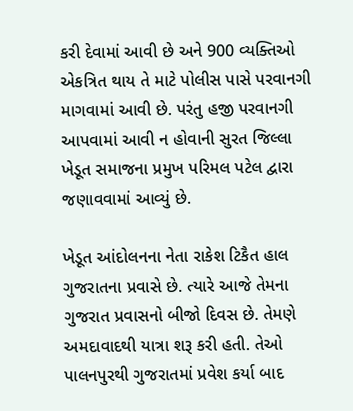કરી દેવામાં આવી છે અને 900 વ્યક્તિઓ એકત્રિત થાય તે માટે પોલીસ પાસે પરવાનગી માગવામાં આવી છે. પરંતુ હજી પરવાનગી આપવામાં આવી ન હોવાની સુરત જિલ્લા ખેડૂત સમાજના પ્રમુખ પરિમલ પટેલ દ્વારા જણાવવામાં આવ્યું છે.

ખેડૂત આંદોલનના નેતા રાકેશ ટિકૈત હાલ ગુજરાતના પ્રવાસે છે. ત્યારે આજે તેમના ગુજરાત પ્રવાસનો બીજો દિવસ છે. તેમણે અમદાવાદથી યાત્રા શરૂ કરી હતી. તેઓ પાલનપુરથી ગુજરાતમાં પ્રવેશ કર્યા બાદ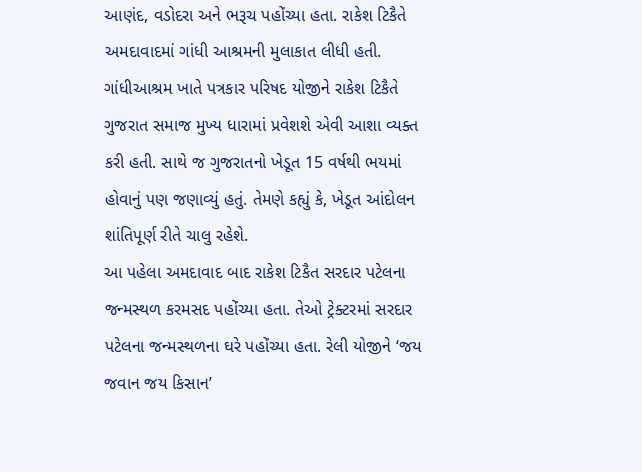આણંદ, વડોદરા અને ભરૂચ પહોંચ્યા હતા. રાકેશ ટિકૈતે અમદાવાદમાં ગાંધી આશ્રમની મુલાકાત લીધી હતી. ગાંધીઆશ્રમ ખાતે પત્રકાર પરિષદ યોજીને રાકેશ ટિકૈતે ગુજરાત સમાજ મુખ્ય ધારામાં પ્રવેશશે એવી આશા વ્યક્ત કરી હતી. સાથે જ ગુજરાતનો ખેડૂત 15 વર્ષથી ભયમાં હોવાનું પણ જણાવ્યું હતું. તેમણે કહ્યું કે, ખેડૂત આંદોલન શાંતિપૂર્ણ રીતે ચાલુ રહેશે.
આ પહેલા અમદાવાદ બાદ રાકેશ ટિકૈત સરદાર પટેલના જન્મસ્થળ કરમસદ પહોંચ્યા હતા. તેઓ ટ્રેક્ટરમાં સરદાર પટેલના જન્મસ્થળના ઘરે પહોંચ્યા હતા. રેલી યોજીને ‘જય જવાન જય કિસાન’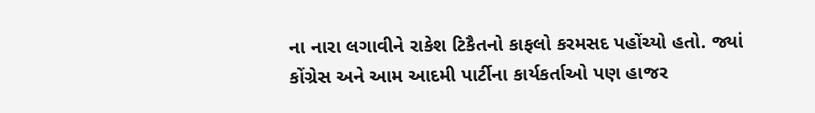ના નારા લગાવીને રાકેશ ટિકૈતનો કાફલો કરમસદ પહોંચ્યો હતો. જ્યાં કોંગ્રેસ અને આમ આદમી પાર્ટીના કાર્યકર્તાઓ પણ હાજર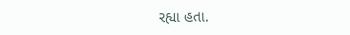રહ્યા હતા.